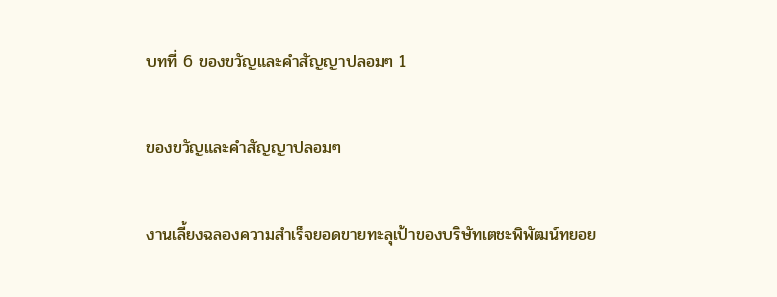บทที่ 6 ของขวัญและคำสัญญาปลอมๆ 1

ของขวัญและคำสัญญาปลอมๆ

งานเลี้ยงฉลองความสำเร็จยอดขายทะลุเป้าของบริษัทเตชะพิพัฒน์ทยอย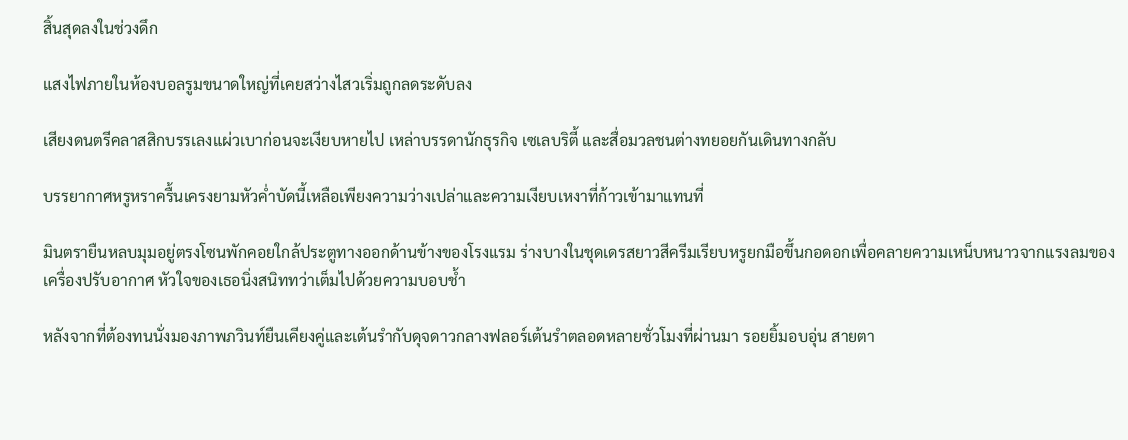สิ้นสุดลงในช่วงดึก

แสงไฟภายในห้องบอลรูมขนาดใหญ่ที่เคยสว่างไสวเริ่มถูกลดระดับลง

เสียงดนตรีคลาสสิกบรรเลงแผ่วเบาก่อนจะเงียบหายไป เหล่าบรรดานักธุรกิจ เซเลบริตี้ และสื่อมวลชนต่างทยอยกันเดินทางกลับ

บรรยากาศหรูหราครื้นเครงยามหัวค่ำบัดนี้เหลือเพียงความว่างเปล่าและความเงียบเหงาที่ก้าวเข้ามาแทนที่

มินตรายืนหลบมุมอยู่ตรงโซนพักคอยใกล้ประตูทางออกด้านข้างของโรงแรม ร่างบางในชุดเดรสยาวสีครีมเรียบหรูยกมือขึ้นกอดอกเพื่อคลายความเหน็บหนาวจากแรงลมของเครื่องปรับอากาศ หัวใจของเธอนิ่งสนิททว่าเต็มไปด้วยความบอบช้ำ

หลังจากที่ต้องทนนั่งมองภาพภวินท์ยืนเคียงคู่และเต้นรำกับดุจดาวกลางฟลอร์เต้นรำตลอดหลายชั่วโมงที่ผ่านมา รอยยิ้มอบอุ่น สายตา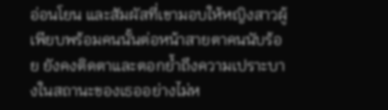อ่อนโยน และสัมผัสที่เขามอบให้หญิงสาวผู้เพียบพร้อมคนนั้นต่อหน้าสายตาคนนับร้อย ยังคงติดตาและตอกย้ำถึงความเปราะบางในสถานะของเธออย่างไม่ห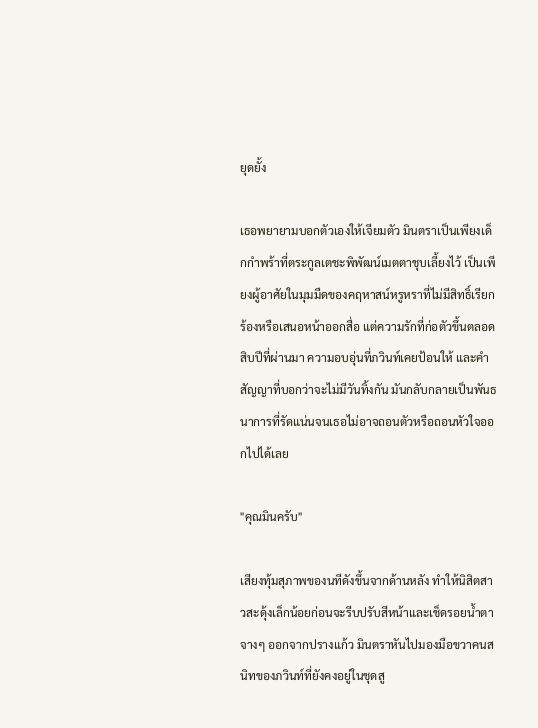ยุดยั้ง

เธอพยายามบอกตัวเองให้เจียมตัว มินตราเป็นเพียงเด็กกำพร้าที่ตระกูลเตชะพิพัฒน์เมตตาชุบเลี้ยงไว้ เป็นเพียงผู้อาศัยในมุมมืดของคฤหาสน์หรูหราที่ไม่มีสิทธิ์เรียกร้องหรือเสนอหน้าออกสื่อ แต่ความรักที่ก่อตัวขึ้นตลอดสิบปีที่ผ่านมา ความอบอุ่นที่ภวินท์เคยป้อนให้ และคำสัญญาที่บอกว่าจะไม่มีวันทิ้งกัน มันกลับกลายเป็นพันธนาการที่รัดแน่นจนเธอไม่อาจถอนตัวหรือถอนหัวใจออกไปได้เลย

"คุณมินครับ"

เสียงทุ้มสุภาพของนทีดังขึ้นจากด้านหลัง ทำให้นิสิตสาวสะดุ้งเล็กน้อยก่อนจะรีบปรับสีหน้าและเช็ดรอยน้ำตาจางๆ ออกจากปรางแก้ว มินตราหันไปมองมือขวาคนสนิทของภวินท์ที่ยังคงอยู่ในชุดสู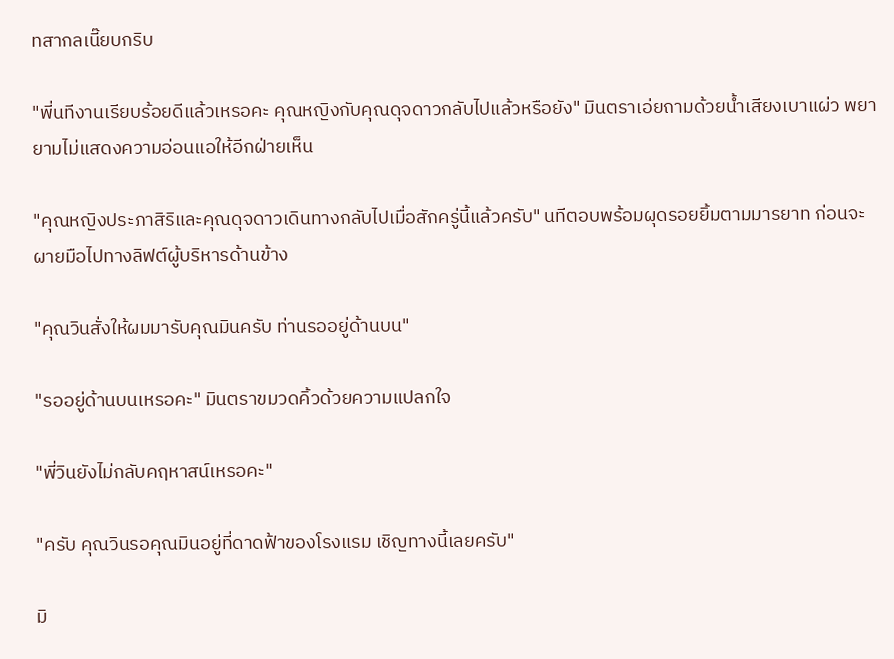ทสากลเนี๊ยบกริบ

"พี่นทีงานเรียบร้อยดีแล้วเหรอคะ คุณหญิงกับคุณดุจดาวกลับไปแล้วหรือยัง" มินตราเอ่ยถามด้วยน้ำเสียงเบาแผ่ว พยายามไม่แสดงความอ่อนแอให้อีกฝ่ายเห็น

"คุณหญิงประภาสิริและคุณดุจดาวเดินทางกลับไปเมื่อสักครู่นี้แล้วครับ" นทีตอบพร้อมผุดรอยยิ้มตามมารยาท ก่อนจะผายมือไปทางลิฟต์ผู้บริหารด้านข้าง

"คุณวินสั่งให้ผมมารับคุณมินครับ ท่านรออยู่ด้านบน"

"รออยู่ด้านบนเหรอคะ" มินตราขมวดคิ้วด้วยความแปลกใจ

"พี่วินยังไม่กลับคฤหาสน์เหรอคะ"

"ครับ คุณวินรอคุณมินอยู่ที่ดาดฟ้าของโรงแรม เชิญทางนี้เลยครับ"

มิ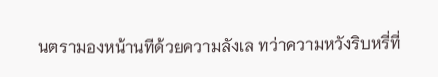นตรามองหน้านทีด้วยความลังเล ทว่าความหวังริบหรี่ที่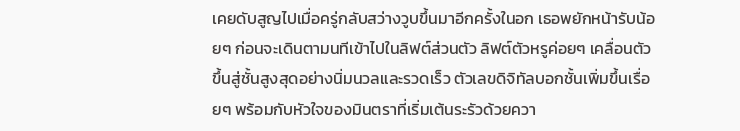เคยดับสูญไปเมื่อครู่กลับสว่างวูบขึ้นมาอีกครั้งในอก เธอพยักหน้ารับน้อยๆ ก่อนจะเดินตามนทีเข้าไปในลิฟต์ส่วนตัว ลิฟต์ตัวหรูค่อยๆ เคลื่อนตัวขึ้นสู่ชั้นสูงสุดอย่างนิ่มนวลและรวดเร็ว ตัวเลขดิจิทัลบอกชั้นเพิ่มขึ้นเรื่อยๆ พร้อมกับหัวใจของมินตราที่เริ่มเต้นระรัวด้วยควา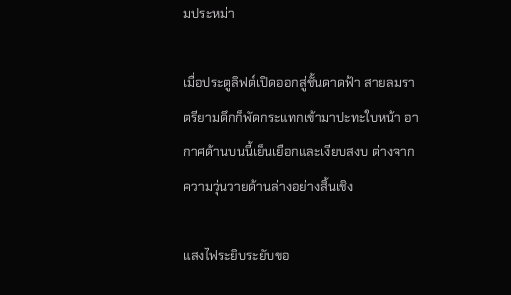มประหม่า

เมื่อประตูลิฟต์เปิดออกสู่ชั้นดาดฟ้า สายลมราตรียามดึกก็พัดกระแทกเข้ามาปะทะใบหน้า อากาศด้านบนนี้เย็นเยือกและเงียบสงบ ต่างจากความวุ่นวายด้านล่างอย่างสิ้นเชิง

แสงไฟระยิบระยับขอ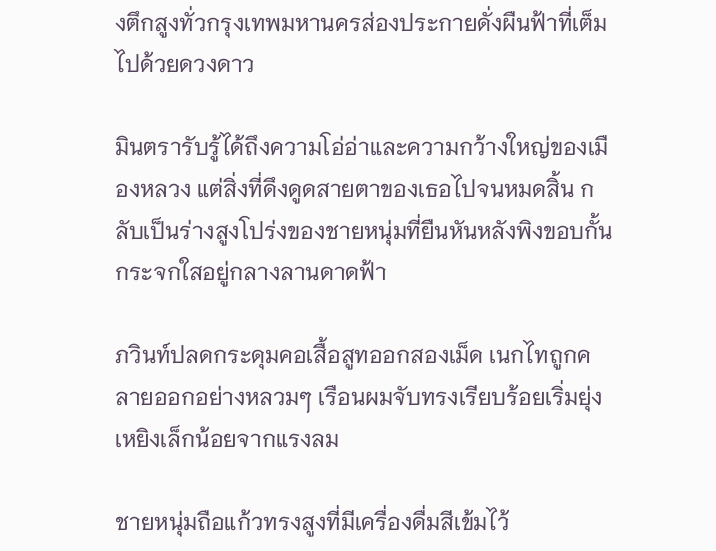งตึกสูงทั่วกรุงเทพมหานครส่องประกายดั่งผืนฟ้าที่เต็มไปด้วยดวงดาว

มินตรารับรู้ได้ถึงความโอ่อ่าและความกว้างใหญ่ของเมืองหลวง แต่สิ่งที่ดึงดูดสายตาของเธอไปจนหมดสิ้น กลับเป็นร่างสูงโปร่งของชายหนุ่มที่ยืนหันหลังพิงขอบกั้นกระจกใสอยู่กลางลานดาดฟ้า

ภวินท์ปลดกระดุมคอเสื้อสูทออกสองเม็ด เนกไทถูกคลายออกอย่างหลวมๆ เรือนผมจับทรงเรียบร้อยเริ่มยุ่งเหยิงเล็กน้อยจากแรงลม

ชายหนุ่มถือแก้วทรงสูงที่มีเครื่องดื่มสีเข้มไว้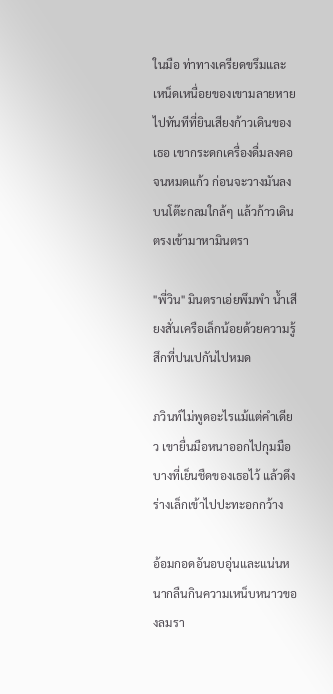ในมือ ท่าทางเครียดขรึมและเหน็ดเหนื่อยของเขามลายหายไปทันทีที่ยินเสียงก้าวเดินของเธอ เขากระดกเครื่องดื่มลงคอจนหมดแก้ว ก่อนจะวางมันลงบนโต๊ะกลมใกล้ๆ แล้วก้าวเดินตรงเข้ามาหามินตรา

"พี่วิน" มินตราเอ่ยพึมพำ น้ำเสียงสั่นเครือเล็กน้อยด้วยความรู้สึกที่ปนเปกันไปหมด

ภวินท์ไม่พูดอะไรแม้แต่คำเดียว เขายื่นมือหนาออกไปกุมมือบางที่เย็นชืดของเธอไว้ แล้วดึงร่างเล็กเข้าไปปะทะอกกว้าง

อ้อมกอดอันอบอุ่นและแน่นหนากลืนกินความเหน็บหนาวของลมรา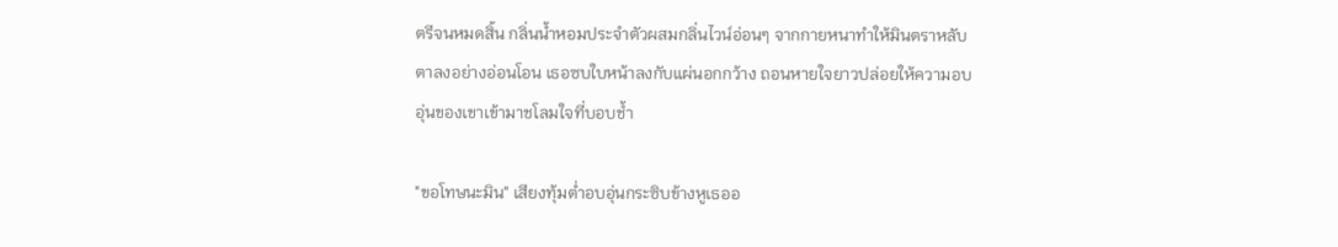ตรีจนหมดสิ้น กลิ่นน้ำหอมประจำตัวผสมกลิ่นไวน์อ่อนๆ จากกายหนาทำให้มินตราหลับตาลงอย่างอ่อนโอน เธอซบใบหน้าลงกับแผ่นอกกว้าง ถอนหายใจยาวปล่อยให้ความอบอุ่นของเขาเข้ามาชโลมใจที่บอบช้ำ

"ขอโทษนะมิน" เสียงทุ้มต่ำอบอุ่นกระซิบข้างหูเธออ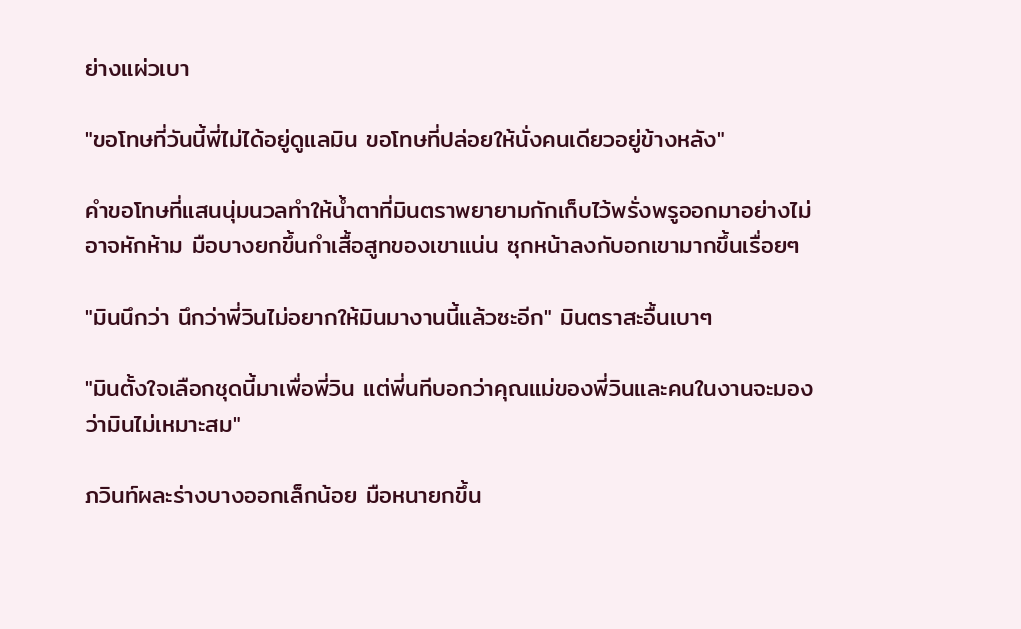ย่างแผ่วเบา

"ขอโทษที่วันนี้พี่ไม่ได้อยู่ดูแลมิน ขอโทษที่ปล่อยให้นั่งคนเดียวอยู่ข้างหลัง"

คำขอโทษที่แสนนุ่มนวลทำให้น้ำตาที่มินตราพยายามกักเก็บไว้พรั่งพรูออกมาอย่างไม่อาจหักห้าม มือบางยกขึ้นกำเสื้อสูทของเขาแน่น ซุกหน้าลงกับอกเขามากขึ้นเรื่อยๆ

"มินนึกว่า นึกว่าพี่วินไม่อยากให้มินมางานนี้แล้วซะอีก" มินตราสะอื้นเบาๆ

"มินตั้งใจเลือกชุดนี้มาเพื่อพี่วิน แต่พี่นทีบอกว่าคุณแม่ของพี่วินและคนในงานจะมองว่ามินไม่เหมาะสม"

ภวินท์ผละร่างบางออกเล็กน้อย มือหนายกขึ้น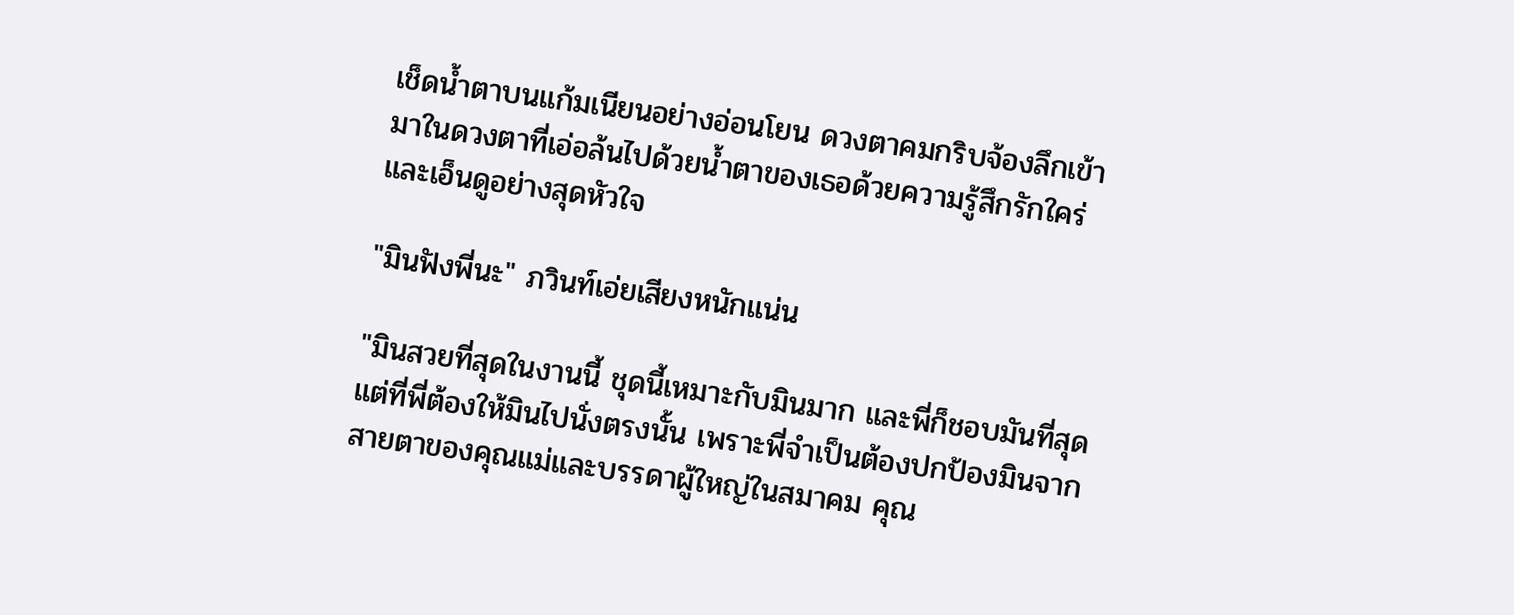เช็ดน้ำตาบนแก้มเนียนอย่างอ่อนโยน ดวงตาคมกริบจ้องลึกเข้ามาในดวงตาที่เอ่อล้นไปด้วยน้ำตาของเธอด้วยความรู้สึกรักใคร่และเอ็นดูอย่างสุดหัวใจ

"มินฟังพี่นะ" ภวินท์เอ่ยเสียงหนักแน่น

"มินสวยที่สุดในงานนี้ ชุดนี้เหมาะกับมินมาก และพี่ก็ชอบมันที่สุด แต่ที่พี่ต้องให้มินไปนั่งตรงนั้น เพราะพี่จำเป็นต้องปกป้องมินจากสายตาของคุณแม่และบรรดาผู้ใหญ่ในสมาคม คุณ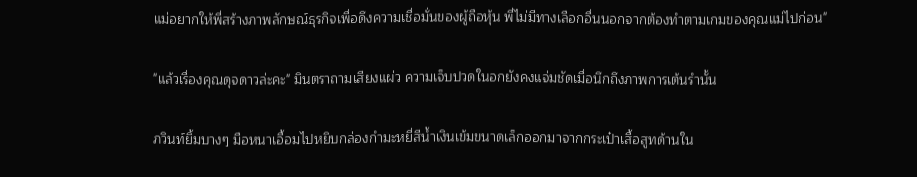แม่อยากให้พี่สร้างภาพลักษณ์ธุรกิจเพื่อดึงความเชื่อมั่นของผู้ถือหุ้น พี่ไม่มีทางเลือกอื่นนอกจากต้องทำตามเกมของคุณแม่ไปก่อน"

"แล้วเรื่องคุณดุจดาวล่ะคะ" มินตราถามเสียงแผ่ว ความเจ็บปวดในอกยังคงแจ่มชัดเมื่อนึกถึงภาพการเต้นรำนั้น

ภวินท์ยิ้มบางๆ มือหนาเอื้อมไปหยิบกล่องกำมะหยี่สีน้ำเงินเข้มขนาดเล็กออกมาจากกระเป๋าเสื้อสูทด้านใน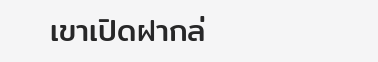เขาเปิดฝากล่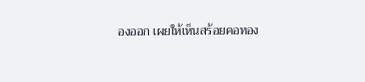องออก เผยให้เห็นสร้อยคอทอง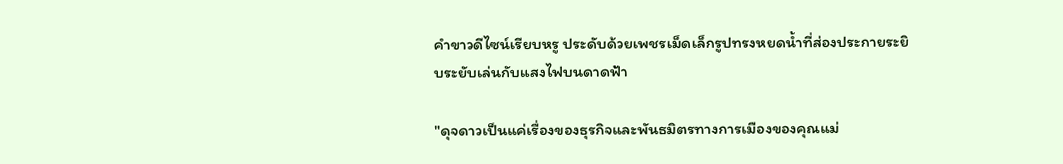คำขาวดีไซน์เรียบหรู ประดับด้วยเพชรเม็ดเล็กรูปทรงหยดน้ำที่ส่องประกายระยิบระยับเล่นกับแสงไฟบนดาดฟ้า

"ดุจดาวเป็นแค่เรื่องของธุรกิจและพันธมิตรทางการเมืองของคุณแม่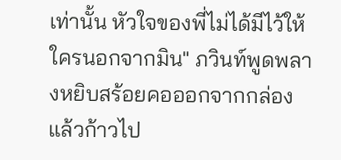เท่านั้น หัวใจของพี่ไม่ได้มีไว้ให้ใครนอกจากมิน" ภวินท์พูดพลางหยิบสร้อยคอออกจากกล่อง แล้วก้าวไป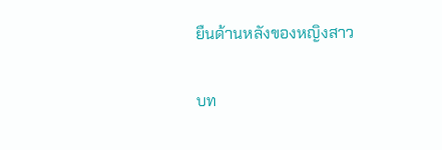ยืนด้านหลังของหญิงสาว

บท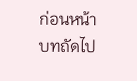ก่อนหน้า
บทถัดไป